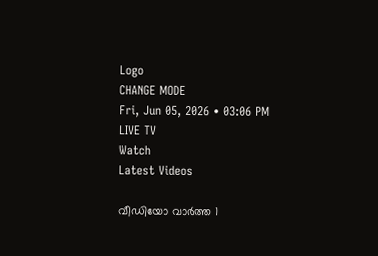Logo
CHANGE MODE
Fri, Jun 05, 2026 • 03:06 PM
LIVE TV
Watch
Latest Videos

വീഡിയോ വാർത്ത 1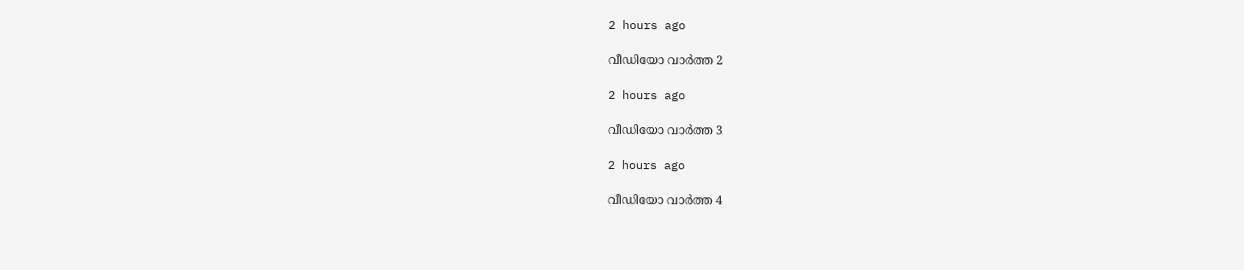2 hours ago

വീഡിയോ വാർത്ത 2

2 hours ago

വീഡിയോ വാർത്ത 3

2 hours ago

വീഡിയോ വാർത്ത 4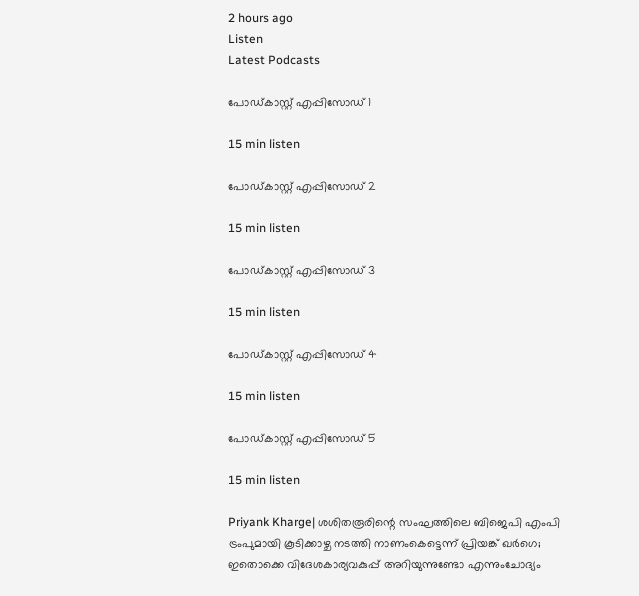2 hours ago
Listen
Latest Podcasts

പോഡ്കാസ്റ്റ് എപ്പിസോഡ് 1

15 min listen

പോഡ്കാസ്റ്റ് എപ്പിസോഡ് 2

15 min listen

പോഡ്കാസ്റ്റ് എപ്പിസോഡ് 3

15 min listen

പോഡ്കാസ്റ്റ് എപ്പിസോഡ് 4

15 min listen

പോഡ്കാസ്റ്റ് എപ്പിസോഡ് 5

15 min listen

Priyank Kharge| ശശിതരൂരിന്റെ സംഘത്തിലെ ബിജെപി എംപി ട്രംപുമായി കൂടിക്കാഴ്ച നടത്തി നാണംകെട്ടെന്ന് പ്രിയങ്ക് ഖര്‍ഗെ; ഇതൊക്കെ വിദേശകാര്യവകുപ്പ് അറിയുന്നുണ്ടോ എന്നുംചോദ്യം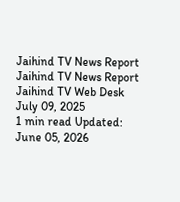Jaihind TV News Report
Jaihind TV News Report
Jaihind TV Web Desk
July 09, 2025
1 min read Updated: June 05, 2026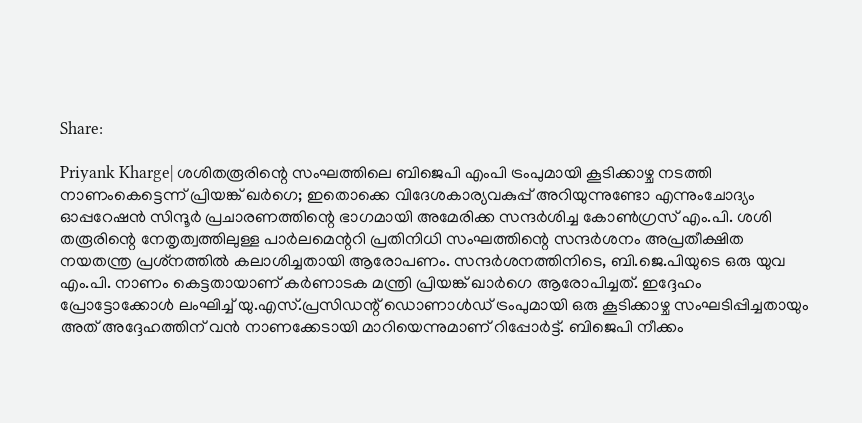Share:

Priyank Kharge| ശശിതരൂരിന്റെ സംഘത്തിലെ ബിജെപി എംപി ട്രംപുമായി കൂടിക്കാഴ്ച നടത്തി നാണംകെട്ടെന്ന് പ്രിയങ്ക് ഖര്‍ഗെ; ഇതൊക്കെ വിദേശകാര്യവകുപ്പ് അറിയുന്നുണ്ടോ എന്നുംചോദ്യം
ഓപ്പറേഷന്‍ സിന്ദൂര്‍ പ്രചാരണത്തിന്റെ ഭാഗമായി അമേരിക്ക സന്ദര്‍ശിച്ച കോണ്‍ഗ്രസ് എം.പി. ശശി തരൂരിന്റെ നേതൃത്വത്തിലുള്ള പാര്‍ലമെന്ററി പ്രതിനിധി സംഘത്തിന്റെ സന്ദര്‍ശനം അപ്രതീക്ഷിത നയതന്ത്ര പ്രശ്‌നത്തില്‍ കലാശിച്ചതായി ആരോപണം. സന്ദര്‍ശനത്തിനിടെ, ബി.ജെ.പിയുടെ ഒരു യുവ എം.പി. നാണം കെട്ടതായാണ് കര്‍ണാടക മന്ത്രി പ്രിയങ്ക് ഖാര്‍ഗെ ആരോപിച്ചത്. ഇദ്ദേഹം പ്രോട്ടോക്കോള്‍ ലംഘിച്ച് യു.എസ്.പ്രസിഡന്റ് ഡൊണാള്‍ഡ് ട്രംപുമായി ഒരു കൂടിക്കാഴ്ച സംഘടിപ്പിച്ചതായും അത് അദ്ദേഹത്തിന് വന്‍ നാണക്കേടായി മാറിയെന്നുമാണ് റിപ്പോര്‍ട്ട്. ബിജെപി നീക്കം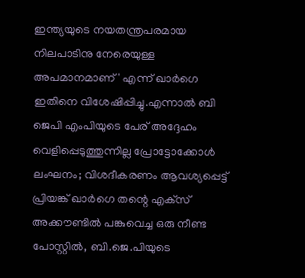ഇന്ത്യയുടെ നയതന്ത്രപരമായ നിലപാടിനു നേരെയുള്ള അപമാനമാണ്' എന്ന് ഖാര്‍ഗെ ഇതിനെ വിശേഷിപ്പിച്ചു.എന്നാല്‍ ബി ജെപി എംപിയുടെ പേര് അദ്ദേഹം വെളിപ്പെടുത്തുന്നില്ല പ്രോട്ടോക്കോള്‍ ലംഘനം; വിശദീകരണം ആവശ്യപ്പെട്ട് പ്രിയങ്ക് ഖാര്‍ഗെ തന്റെ എക്‌സ് അക്കൗണ്ടില്‍ പങ്കുവെച്ച ഒരു നീണ്ട പോസ്റ്റില്‍, ബി.ജെ.പിയുടെ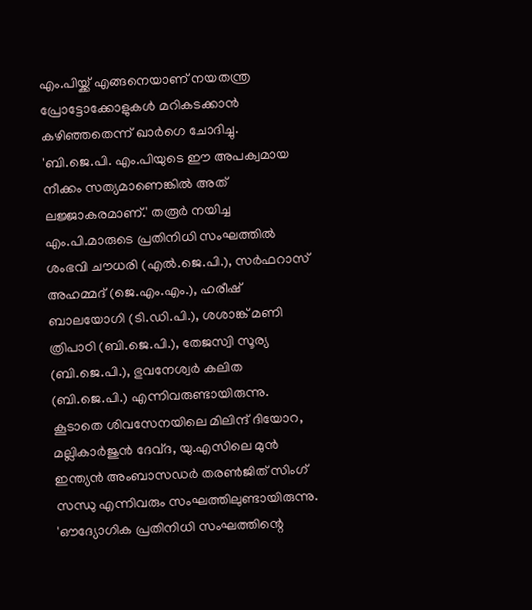എം.പിയ്ക്ക് എങ്ങനെയാണ് നയതന്ത്ര പ്രോട്ടോക്കോളുകള്‍ മറികടക്കാന്‍ കഴിഞ്ഞതെന്ന് ഖാര്‍ഗെ ചോദിച്ചു. 'ബി.ജെ.പി. എം.പിയുടെ ഈ അപക്വമായ നീക്കം സത്യമാണെങ്കില്‍ അത് ലജ്ജാകരമാണ്.' തരൂര്‍ നയിച്ച എം.പി.മാരുടെ പ്രതിനിധി സംഘത്തില്‍ ശംഭവി ചൗധരി (എല്‍.ജെ.പി.), സര്‍ഫറാസ് അഹമ്മദ് (ജെ.എം.എം.), ഹരീഷ് ബാലയോഗി (ടി.ഡി.പി.), ശശാങ്ക് മണി ത്രിപാഠി (ബി.ജെ.പി.), തേജസ്വി സൂര്യ (ബി.ജെ.പി.), ഭുവനേശ്വര്‍ കലിത (ബി.ജെ.പി.) എന്നിവരുണ്ടായിരുന്നു. കൂടാതെ ശിവസേനയിലെ മിലിന്ദ് ദിയോറ, മല്ലികാര്‍ജുന്‍ ദേവ്ദ, യു.എസിലെ മുന്‍ ഇന്ത്യന്‍ അംബാസഡര്‍ തരണ്‍ജിത് സിംഗ് സന്ധു എന്നിവരും സംഘത്തിലുണ്ടായിരുന്നു. 'ഔദ്യോഗിക പ്രതിനിധി സംഘത്തിന്റെ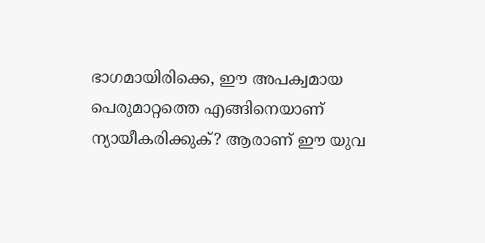ഭാഗമായിരിക്കെ, ഈ അപക്വമായ പെരുമാറ്റത്തെ എങ്ങിനെയാണ് ന്യായീകരിക്കുക്? ആരാണ് ഈ യുവ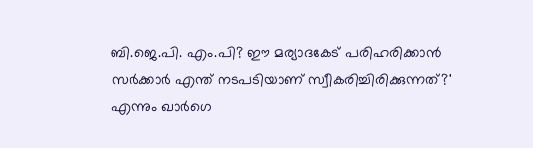ബി.ജെ.പി. എം.പി? ഈ മര്യാദകേട് പരിഹരിക്കാന്‍ സര്‍ക്കാര്‍ എന്ത് നടപടിയാണ് സ്വീകരിച്ചിരിക്കുന്നത്?' എന്നും ഖാര്‍ഗെ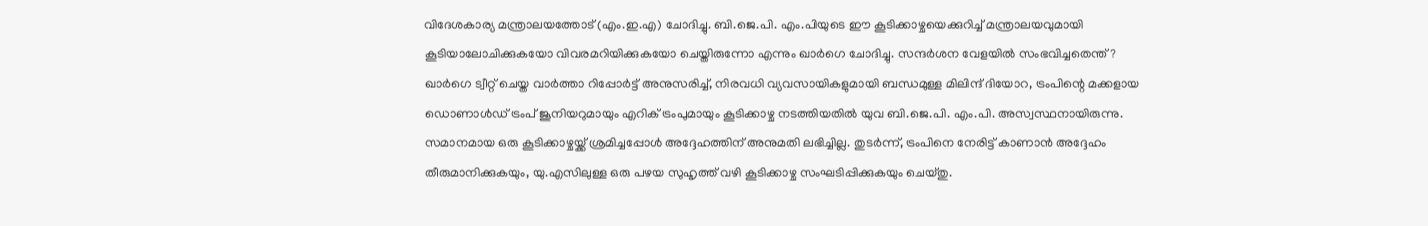വിദേശകാര്യ മന്ത്രാലയത്തോട് (എം.ഇ.എ) ചോദിച്ചു. ബി.ജെ.പി. എം.പിയുടെ ഈ കൂടിക്കാഴ്ചയെക്കുറിച്ച് മന്ത്രാലയവുമായി കൂടിയാലോചിക്കുകയോ വിവരമറിയിക്കുകയോ ചെയ്തിരുന്നോ എന്നും ഖാര്‍ഗെ ചോദിച്ചു. സന്ദര്‍ശന വേളയില്‍ സംഭവിച്ചതെന്ത്? ഖാര്‍ഗെ ട്വീറ്റ് ചെയ്ത വാര്‍ത്താ റിപ്പോര്‍ട്ട് അനുസരിച്ച്, നിരവധി വ്യവസായികളുമായി ബന്ധമുള്ള മിലിന്ദ് ദിയോറ, ട്രംപിന്റെ മക്കളായ ഡൊണാള്‍ഡ് ട്രംപ് ജൂനിയറുമായും എറിക് ട്രംപുമായും കൂടിക്കാഴ്ച നടത്തിയതില്‍ യുവ ബി.ജെ.പി. എം.പി. അസ്വസ്ഥനായിരുന്നു. സമാനമായ ഒരു കൂടിക്കാഴ്ചയ്ക്ക് ശ്രമിച്ചപ്പോള്‍ അദ്ദേഹത്തിന് അനുമതി ലഭിച്ചില്ല. തുടര്‍ന്ന്, ട്രംപിനെ നേരിട്ട് കാണാന്‍ അദ്ദേഹം തീരുമാനിക്കുകയും, യു.എസിലുള്ള ഒരു പഴയ സുഹൃത്ത് വഴി കൂടിക്കാഴ്ച സംഘടിപ്പിക്കുകയും ചെയ്തു.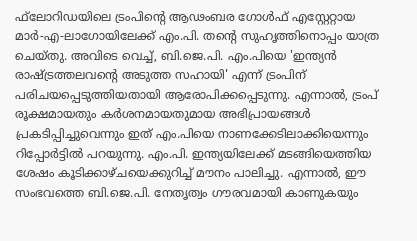ഫ്‌ലോറിഡയിലെ ട്രംപിന്റെ ആഢംബര ഗോള്‍ഫ് എസ്റ്റേറ്റായ മാര്‍-എ-ലാഗോയിലേക്ക് എം.പി. തന്റെ സുഹൃത്തിനൊപ്പം യാത്ര ചെയ്തു. അവിടെ വെച്ച്, ബി.ജെ.പി. എം.പിയെ 'ഇന്ത്യന്‍ രാഷ്ട്രത്തലവന്റെ അടുത്ത സഹായി' എന്ന് ട്രംപിന് പരിചയപ്പെടുത്തിയതായി ആരോപിക്കപ്പെടുന്നു. എന്നാല്‍, ട്രംപ് രൂക്ഷമായതും കര്‍ശനമായതുമായ അഭിപ്രായങ്ങള്‍ പ്രകടിപ്പിച്ചുവെന്നും ഇത് എം.പിയെ നാണക്കേടിലാക്കിയെന്നും റിപ്പോര്‍ട്ടില്‍ പറയുന്നു. എം.പി. ഇന്ത്യയിലേക്ക് മടങ്ങിയെത്തിയ ശേഷം കൂടിക്കാഴ്ചയെക്കുറിച്ച് മൗനം പാലിച്ചു. എന്നാല്‍, ഈ സംഭവത്തെ ബി.ജെ.പി. നേതൃത്വം ഗൗരവമായി കാണുകയും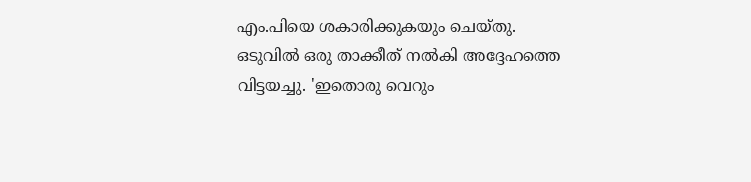എം.പിയെ ശകാരിക്കുകയും ചെയ്തു. ഒടുവില്‍ ഒരു താക്കീത് നല്‍കി അദ്ദേഹത്തെ വിട്ടയച്ചു. 'ഇതൊരു വെറും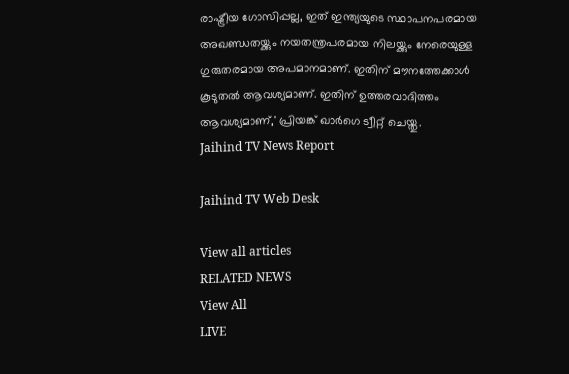രാഷ്ട്രീയ ഗോസിപ്പല്ല, ഇത് ഇന്ത്യയുടെ സ്ഥാപനപരമായ അഖണ്ഡതയ്ക്കും നയതന്ത്രപരമായ നിലയ്ക്കും നേരെയുള്ള ഗുരുതരമായ അപമാനമാണ്. ഇതിന് മൗനത്തേക്കാള്‍ കൂടുതല്‍ ആവശ്യമാണ്. ഇതിന് ഉത്തരവാദിത്തം ആവശ്യമാണ്,' പ്രിയങ്ക് ഖാര്‍ഗെ ട്വീറ്റ് ചെയ്തു.
Jaihind TV News Report

Jaihind TV Web Desk

View all articles
RELATED NEWS
View All
LIVE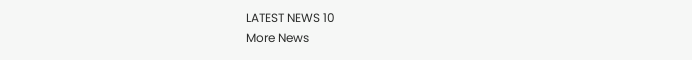LATEST NEWS 10
More News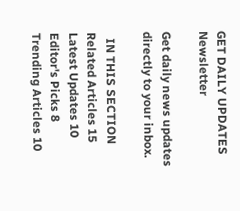GET DAILY UPDATES
Newsletter

Get daily news updates directly to your inbox.

  IN THIS SECTION
Related Articles 15
Latest Updates 10
Editor's Picks 8
Trending Articles 10